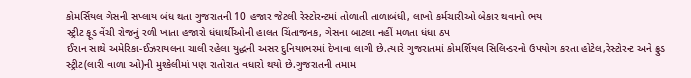કોમર્સિયલ ગેસની સપ્લાય બંધ થતા ગુજરાતની 10 હજાર જેટલી રેસ્ટોરન્ટમાં તોળાતી તાળાબંધી, લાખો કર્મચારીઓ બેકાર થવાનો ભય
સ્ટ્રીટ ફૂડ વેંચી રોજનું રળી ખાતા હજારો ધંધાર્થીઓની હાલત ચિંતાજનક, ગેસના બાટલા નહીં મળતા ધંધા ઠપ
ઈરાન સાથે અમેરિકા-ઈઝરાયલના ચાલી રહેલા યુદ્ધની અસર દુનિયાભરમાં દેખાવા લાગી છે.ત્યારે ગુજરાતમાં કોમર્શિયલ સિલિન્ડરનો ઉપયોગ કરતા હોટેલ,રેસ્ટોરન્ટ અને ફ્રુડ સ્ટ્રીટ(લારી વાળા ઓ)ની મુશ્કેલીમાં પણ રાતોરાત વધારો થયો છે.ગુજરાતની તમામ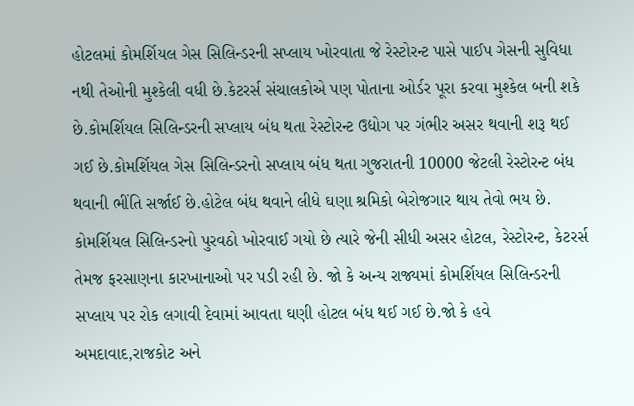હોટલમાં કોમર્શિયલ ગેસ સિલિન્ડરની સપ્લાય ખોરવાતા જે રેસ્ટોરન્ટ પાસે પાઈપ ગેસની સુવિધા નથી તેઓની મુશ્કેલી વધી છે.કેટરર્સ સંચાલકોએ પણ પોતાના ઓર્ડર પૂરા કરવા મુશ્કેલ બની શકે છે.કોમર્શિયલ સિલિન્ડરની સપ્લાય બંધ થતા રેસ્ટોરન્ટ ઉદ્યોગ પર ગંભીર અસર થવાની શરૂ થઈ ગઈ છે.કોમર્શિયલ ગેસ સિલિન્ડરનો સપ્લાય બંધ થતા ગુજરાતની 10000 જેટલી રેસ્ટોરન્ટ બંધ થવાની ભીંતિ સર્જાઈ છે.હોટેલ બંધ થવાને લીધે ઘણા શ્રમિકો બેરોજગાર થાય તેવો ભય છે.
કોમર્શિયલ સિલિન્ડરનો પુરવઠો ખોરવાઈ ગયો છે ત્યારે જેની સીધી અસર હોટલ, રેસ્ટોરન્ટ, કેટરર્સ તેમજ ફરસાણના કારખાનાઓ પર પડી રહી છે. જો કે અન્ય રાજ્યમાં કોમર્શિયલ સિલિન્ડરની સપ્લાય પર રોક લગાવી દેવામાં આવતા ઘણી હોટલ બંધ થઈ ગઈ છે.જો કે હવે અમદાવાદ,રાજકોટ અને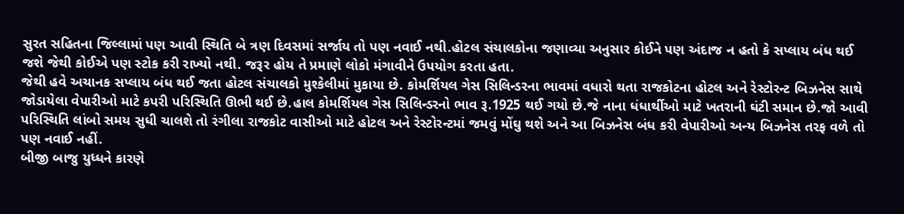સુરત સહિતના જિલ્લામાં પણ આવી સ્થિતિ બે ત્રણ દિવસમાં સર્જાય તો પણ નવાઈ નથી.હોટલ સંચાલકોના જણાવ્યા અનુસાર કોઈને પણ અંદાજ ન હતો કે સપ્લાય બંધ થઈ જશે જેથી કોઈએ પણ સ્ટોક કરી રાખ્યો નથી. જરૂર હોય તે પ્રમાણે લોકો મંગાવીને ઉપયોગ કરતા હતા.
જેથી હવે અચાનક સપ્લાય બંધ થઈ જતા હોટલ સંચાલકો મુશ્કેલીમાં મુકાયા છે. કોમર્શિયલ ગેસ સિલિન્ડરના ભાવમાં વધારો થતા રાજકોટના હોટલ અને રેસ્ટોરન્ટ બિઝનેસ સાથે જોડાયેલા વેપારીઓ માટે કપરી પરિસ્થિતિ ઊભી થઈ છે.હાલ કોમર્શિયલ ગેસ સિલિન્ડરનો ભાવ રૂ.1925 થઈ ગયો છે.જે નાના ધંધાર્થીઓ માટે ખતરાની ઘંટી સમાન છે.જો આવી પરિસ્થિતિ લાંબો સમય સુધી ચાલશે તો રંગીલા રાજકોટ વાસીઓ માટે હોટલ અને રેસ્ટોરન્ટમાં જમવું મોંઘુ થશે અને આ બિઝનેસ બંધ કરી વેપારીઓ અન્ય બિઝનેસ તરફ વળે તો પણ નવાઈ નહીં.
બીજી બાજુ યુધ્ધને કારણે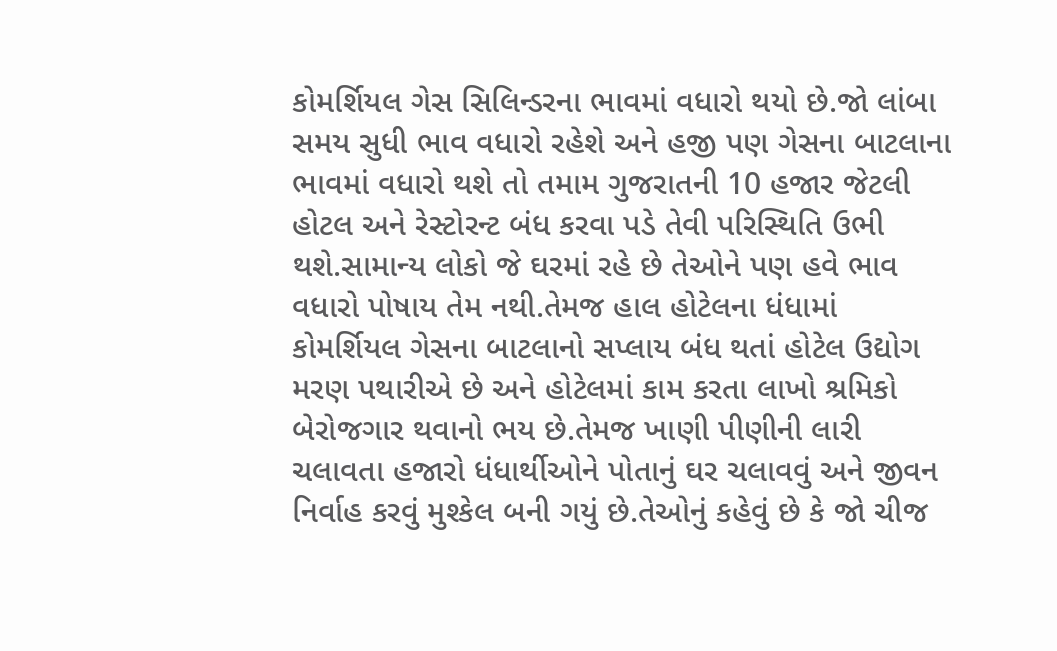કોમર્શિયલ ગેસ સિલિન્ડરના ભાવમાં વધારો થયો છે.જો લાંબા સમય સુધી ભાવ વધારો રહેશે અને હજી પણ ગેસના બાટલાના ભાવમાં વધારો થશે તો તમામ ગુજરાતની 10 હજાર જેટલી હોટલ અને રેસ્ટોરન્ટ બંધ કરવા પડે તેવી પરિસ્થિતિ ઉભી થશે.સામાન્ય લોકો જે ઘરમાં રહે છે તેઓને પણ હવે ભાવ વધારો પોષાય તેમ નથી.તેમજ હાલ હોટેલના ધંધામાં કોમર્શિયલ ગેસના બાટલાનો સપ્લાય બંધ થતાં હોટેલ ઉદ્યોગ મરણ પથારીએ છે અને હોટેલમાં કામ કરતા લાખો શ્રમિકો બેરોજગાર થવાનો ભય છે.તેમજ ખાણી પીણીની લારી ચલાવતા હજારો ધંધાર્થીઓને પોતાનું ઘર ચલાવવું અને જીવન નિર્વાહ કરવું મુશ્કેલ બની ગયું છે.તેઓનું કહેવું છે કે જો ચીજ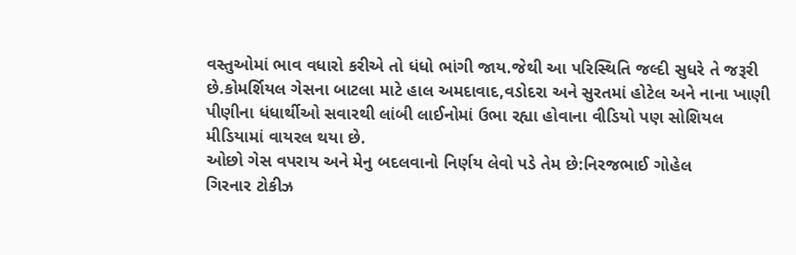વસ્તુઓમાં ભાવ વધારો કરીએ તો ધંધો ભાંગી જાય.જેથી આ પરિસ્થિતિ જલ્દી સુધરે તે જરૂરી છે.કોમર્શિયલ ગેસના બાટલા માટે હાલ અમદાવાદ,વડોદરા અને સુરતમાં હોટેલ અને નાના ખાણી પીણીના ધંધાર્થીઓ સવારથી લાંબી લાઈનોમાં ઉભા રહ્યા હોવાના વીડિયો પણ સોશિયલ મીડિયામાં વાયરલ થયા છે.
ઓછો ગેસ વપરાય અને મેનુ બદલવાનો નિર્ણય લેવો પડે તેમ છે:નિરજભાઈ ગોહેલ
ગિરનાર ટોકીઝ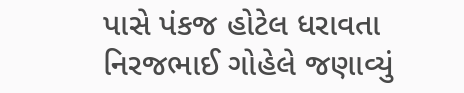પાસે પંકજ હોટેલ ધરાવતા નિરજભાઈ ગોહેલે જણાવ્યું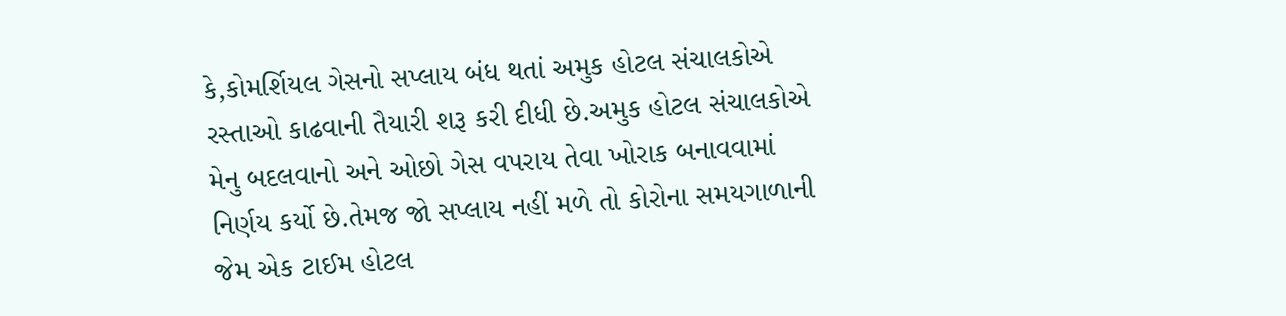કે,કોમર્શિયલ ગેસનો સપ્લાય બંધ થતાં અમુક હોટલ સંચાલકોએ રસ્તાઓ કાઢવાની તૈયારી શરૂ કરી દીધી છે.અમુક હોટલ સંચાલકોએ મેનુ બદલવાનો અને ઓછો ગેસ વપરાય તેવા ખોરાક બનાવવામાં નિર્ણય કર્યો છે.તેમજ જો સપ્લાય નહીં મળે તો કોરોના સમયગાળાની જેમ એક ટાઈમ હોટલ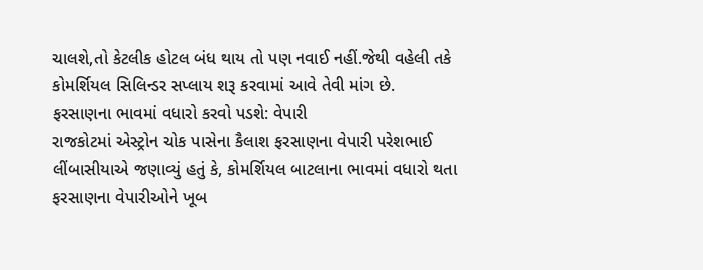ચાલશે,તો કેટલીક હોટલ બંધ થાય તો પણ નવાઈ નહીં.જેથી વહેલી તકે કોમર્શિયલ સિલિન્ડર સપ્લાય શરૂ કરવામાં આવે તેવી માંગ છે.
ફરસાણના ભાવમાં વધારો કરવો પડશે: વેપારી
રાજકોટમાં એસ્ટ્રોન ચોક પાસેના કૈલાશ ફરસાણના વેપારી પરેશભાઈ લીંબાસીયાએ જણાવ્યું હતું કે, કોમર્શિયલ બાટલાના ભાવમાં વધારો થતા ફરસાણના વેપારીઓને ખૂબ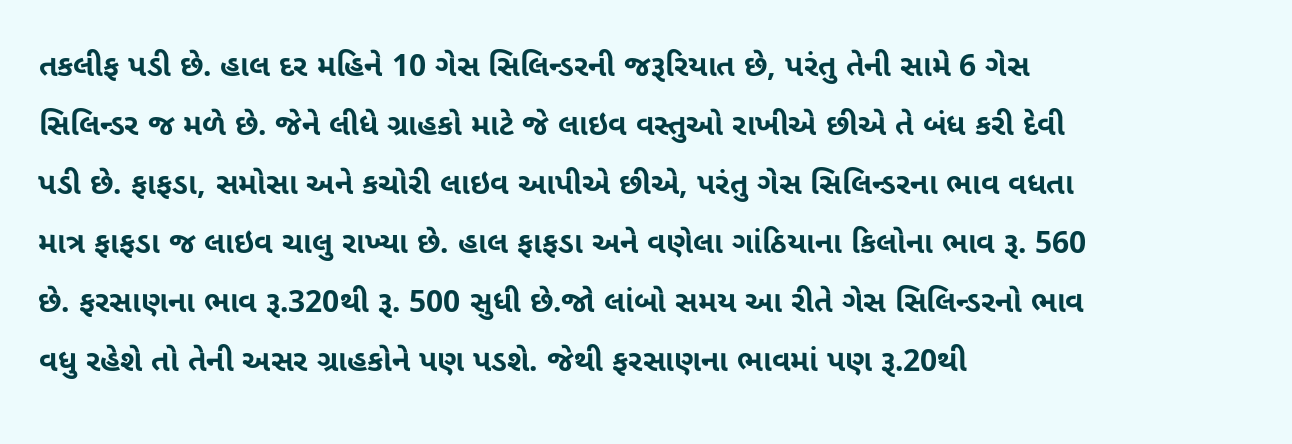તકલીફ પડી છે. હાલ દર મહિને 10 ગેસ સિલિન્ડરની જરૂરિયાત છે, પરંતુ તેની સામે 6 ગેસ સિલિન્ડર જ મળે છે. જેને લીધે ગ્રાહકો માટે જે લાઇવ વસ્તુઓ રાખીએ છીએ તે બંધ કરી દેવી પડી છે. ફાફડા, સમોસા અને કચોરી લાઇવ આપીએ છીએ, પરંતુ ગેસ સિલિન્ડરના ભાવ વધતા માત્ર ફાફડા જ લાઇવ ચાલુ રાખ્યા છે. હાલ ફાફડા અને વણેલા ગાંઠિયાના કિલોના ભાવ રૂ. 560 છે. ફરસાણના ભાવ રૂ.320થી રૂ. 500 સુધી છે.જો લાંબો સમય આ રીતે ગેસ સિલિન્ડરનો ભાવ વધુ રહેશે તો તેની અસર ગ્રાહકોને પણ પડશે. જેથી ફરસાણના ભાવમાં પણ રૂ.20થી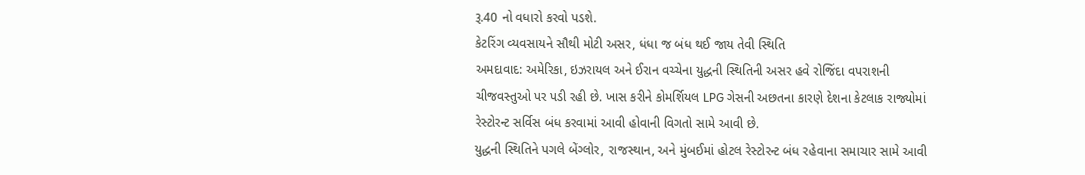રૂ.40 નો વધારો કરવો પડશે.
કેટરિંગ વ્યવસાયને સૌથી મોટી અસર, ધંધા જ બંધ થઈ જાય તેવી સ્થિતિ
અમદાવાદ: અમેરિકા, ઇઝરાયલ અને ઈરાન વચ્ચેના યુદ્ધની સ્થિતિની અસર હવે રોજિંદા વપરાશની ચીજવસ્તુઓ પર પડી રહી છે. ખાસ કરીને કોમર્શિયલ LPG ગેસની અછતના કારણે દેશના કેટલાક રાજ્યોમાં રેસ્ટોરન્ટ સર્વિસ બંધ કરવામાં આવી હોવાની વિગતો સામે આવી છે.
યુદ્ધની સ્થિતિને પગલે બેંગ્લોર, રાજસ્થાન, અને મુંબઈમાં હોટલ રેસ્ટોરન્ટ બંધ રહેવાના સમાચાર સામે આવી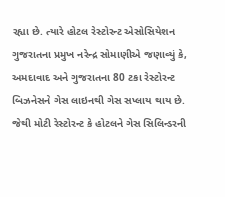રહ્યા છે. ત્યારે હોટલ રેસ્ટોરન્ટ એસોસિયેશન ગુજરાતના પ્રમુખ નરેન્દ્ર સોમાણીએ જણાવ્યું કે, અમદાવાદ અને ગુજરાતના 80 ટકા રેસ્ટોરન્ટ બિઝનેસને ગેસ લાઇનથી ગેસ સપ્લાય થાય છે. જેથી મોટી રેસ્ટોરન્ટ કે હોટલને ગેસ સિલિન્ડરની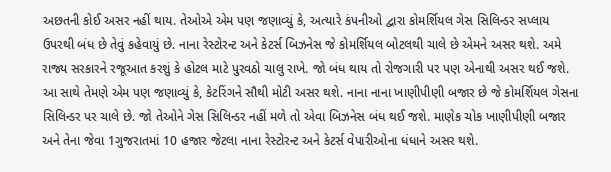અછતની કોઈ અસર નહીં થાય. તેઓએ એમ પણ જણાવ્યું કે, અત્યારે કંપનીઓ દ્વારા કોમર્શિયલ ગેસ સિલિન્ડર સપ્લાય ઉપરથી બંધ છે તેવું કહેવાયું છે. નાના રેસ્ટોરન્ટ અને કેટર્સ બિઝનેસ જે કોમર્શિયલ બોટલથી ચાલે છે એમને અસર થશે. અમે રાજ્ય સરકારને રજૂઆત કરશું કે હોટલ માટે પુરવઠો ચાલુ રાખે. જો બંધ થાય તો રોજગારી પર પણ એનાથી અસર થઈ જશે.
આ સાથે તેમણે એમ પણ જણાવ્યું કે, કેટરિંગને સૌથી મોટી અસર થશે. નાના નાના ખાણીપીણી બજાર છે જે કોમર્શિયલ ગેસના સિલિન્ડર પર ચાલે છે. જો તેઓને ગેસ સિલિન્ડર નહીં મળે તો એવા બિઝનેસ બંધ થઈ જશે. માણેક ચોક ખાણીપીણી બજાર અને તેના જેવા 1ગુજરાતમાં 10 હજાર જેટલા નાના રેસ્ટોરન્ટ અને કેટર્સ વેપારીઓના ધંધાને અસર થશે.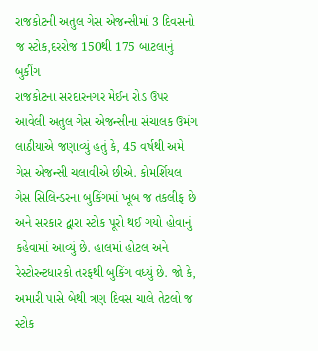રાજકોટની અતુલ ગેસ એજન્સીમાં 3 દિવસનો જ સ્ટોક,દરરોજ 150થી 175 બાટલાનું બુકીંગ
રાજકોટના સરદારનગર મેઈન રોડ ઉપર આવેલી અતુલ ગેસ એજન્સીના સંચાલક ઉમંગ લાઠીયાએ જણાવ્યું હતું કે, 45 વર્ષથી અમે ગેસ એજન્સી ચલાવીએ છીએ. કોમર્શિયલ ગેસ સિલિન્ડરના બુકિંગમાં ખૂબ જ તકલીફ છે અને સરકાર દ્વારા સ્ટોક પૂરો થઈ ગયો હોવાનું કહેવામાં આવ્યું છે. હાલમાં હોટલ અને રેસ્ટોરન્ટધારકો તરફથી બુકિંગ વધ્યું છે. જો કે, અમારી પાસે બેથી ત્રણ દિવસ ચાલે તેટલો જ સ્ટોક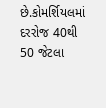છે.કોમર્શિયલમાં દરરોજ 40થી 50 જેટલા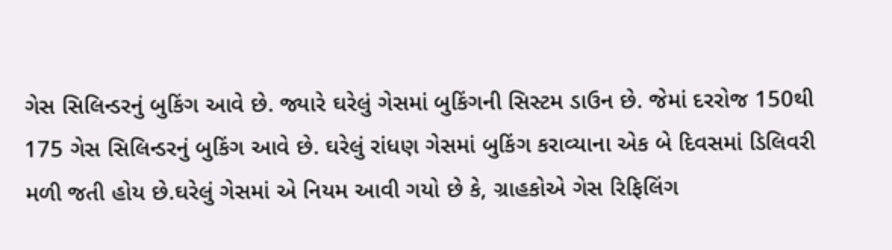ગેસ સિલિન્ડરનું બુકિંગ આવે છે. જ્યારે ઘરેલું ગેસમાં બુકિંગની સિસ્ટમ ડાઉન છે. જેમાં દરરોજ 150થી 175 ગેસ સિલિન્ડરનું બુકિંગ આવે છે. ઘરેલું રાંધણ ગેસમાં બુકિંગ કરાવ્યાના એક બે દિવસમાં ડિલિવરી મળી જતી હોય છે.ઘરેલું ગેસમાં એ નિયમ આવી ગયો છે કે, ગ્રાહકોએ ગેસ રિફિલિંગ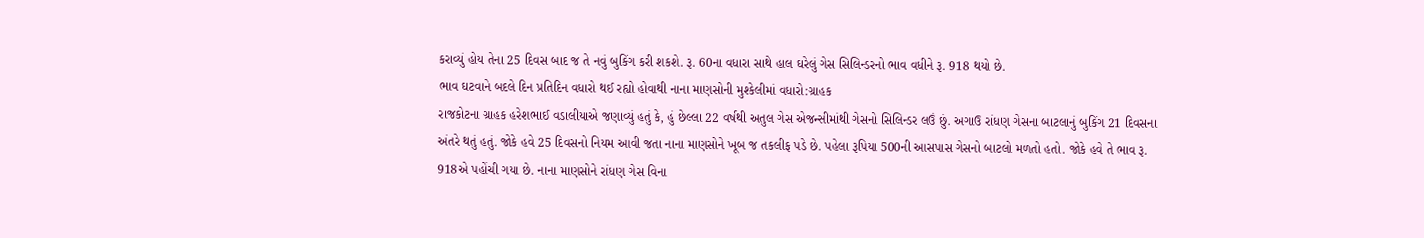કરાવ્યું હોય તેના 25 દિવસ બાદ જ તે નવું બુકિંગ કરી શકશે. રૂ. 60ના વધારા સાથે હાલ ઘરેલું ગેસ સિલિન્ડરનો ભાવ વધીને રૂ. 918 થયો છે.
ભાવ ઘટવાને બદલે દિન પ્રતિદિન વધારો થઈ રહ્યો હોવાથી નાના માણસોની મુશ્કેલીમાં વધારો:ગ્રાહક
રાજકોટના ગ્રાહક હરેશભાઈ વડાલીયાએ જણાવ્યું હતું કે, હું છેલ્લા 22 વર્ષથી અતુલ ગેસ એજન્સીમાંથી ગેસનો સિલિન્ડર લઉં છું. અગાઉ રાંધણ ગેસના બાટલાનું બુકિંગ 21 દિવસના અંતરે થતું હતું. જોકે હવે 25 દિવસનો નિયમ આવી જતા નાના માણસોને ખૂબ જ તકલીફ પડે છે. પહેલા રૂપિયા 500ની આસપાસ ગેસનો બાટલો મળતો હતો. જોકે હવે તે ભાવ રૂ. 918એ પહોંચી ગયા છે. નાના માણસોને રાંધણ ગેસ વિના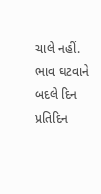ચાલે નહીં. ભાવ ઘટવાને બદલે દિન પ્રતિદિન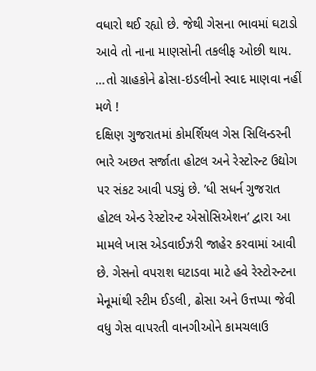વધારો થઈ રહ્યો છે. જેથી ગેસના ભાવમાં ઘટાડો આવે તો નાના માણસોની તકલીફ ઓછી થાય.
…તો ગ્રાહકોને ઢોસા-ઇડલીનો સ્વાદ માણવા નહીં મળે !
દક્ષિણ ગુજરાતમાં કોમર્શિયલ ગેસ સિલિન્ડરની ભારે અછત સર્જાતા હોટલ અને રેસ્ટોરન્ટ ઉદ્યોગ પર સંકટ આવી પડ્યું છે. ’ધી સધર્ન ગુજરાત હોટલ એન્ડ રેસ્ટોરન્ટ એસોસિએશન’ દ્વારા આ મામલે ખાસ એડવાઈઝરી જાહેર કરવામાં આવી છે. ગેસનો વપરાશ ઘટાડવા માટે હવે રેસ્ટોરન્ટના મેનૂમાંથી સ્ટીમ ઈડલી, ઢોસા અને ઉત્તપ્પા જેવી વધુ ગેસ વાપરતી વાનગીઓને કામચલાઉ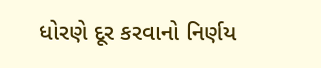ધોરણે દૂર કરવાનો નિર્ણય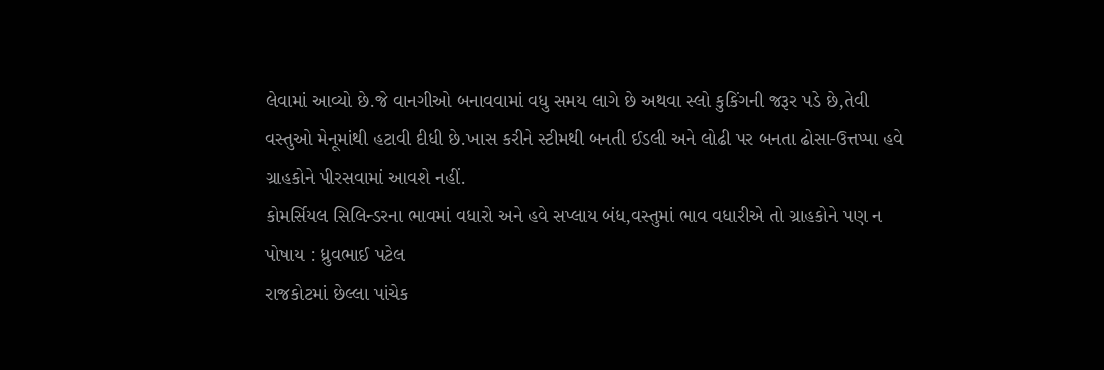લેવામાં આવ્યો છે.જે વાનગીઓ બનાવવામાં વધુ સમય લાગે છે અથવા સ્લો કુકિંગની જરૂર પડે છે,તેવી વસ્તુઓ મેનૂમાંથી હટાવી દીધી છે.ખાસ કરીને સ્ટીમથી બનતી ઈડલી અને લોઢી પર બનતા ઢોસા-ઉત્તપ્પા હવે ગ્રાહકોને પીરસવામાં આવશે નહીં.
કોમર્સિયલ સિલિન્ડરના ભાવમાં વધારો અને હવે સપ્લાય બંધ,વસ્તુમાં ભાવ વધારીએ તો ગ્રાહકોને પણ ન પોષાય : ધ્રુવભાઈ પટેલ
રાજકોટમાં છેલ્લા પાંચેક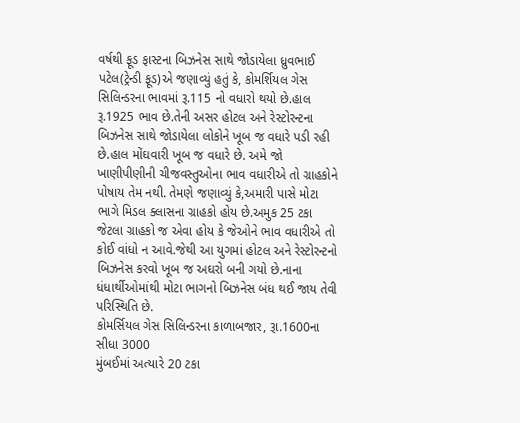વર્ષથી ફૂડ ફાસ્ટના બિઝનેસ સાથે જોડાયેલા ધ્રુવભાઈ પટેલ(ટ્રેન્ડી ફૂડ)એ જણાવ્યું હતું કે, કોમર્શિયલ ગેસ સિલિન્ડરના ભાવમાં રૂ.115 નો વધારો થયો છે.હાલ રૂ.1925 ભાવ છે.તેની અસર હોટલ અને રેસ્ટોરન્ટના બિઝનેસ સાથે જોડાયેલા લોકોને ખૂબ જ વધારે પડી રહી છે.હાલ મોંઘવારી ખૂબ જ વધારે છે. અમે જો ખાણીપીણીની ચીજવસ્તુઓના ભાવ વધારીએ તો ગ્રાહકોને પોષાય તેમ નથી. તેમણે જણાવ્યું કે,અમારી પાસે મોટા ભાગે મિડલ ક્લાસના ગ્રાહકો હોય છે.અમુક 25 ટકા જેટલા ગ્રાહકો જ એવા હોય કે જેઓને ભાવ વધારીએ તો કોઈ વાંધો ન આવે.જેથી આ યુગમાં હોટલ અને રેસ્ટોરન્ટનો બિઝનેસ કરવો ખૂબ જ અઘરો બની ગયો છે.નાના ધંધાર્થીઓમાંથી મોટા ભાગનો બિઝનેસ બંધ થઈ જાય તેવી પરિસ્થિતિ છે.
કોમર્સિયલ ગેસ સિલિન્ડરના કાળાબજાર, રૂા.1600ના સીધા 3000
મુંબઈમાં અત્યારે 20 ટકા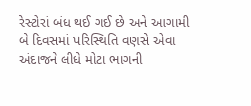રેસ્ટોરાં બંધ થઈ ગઈ છે અને આગામી બે દિવસમાં પરિસ્થિતિ વણસે એવા અંદાજને લીધે મોટા ભાગની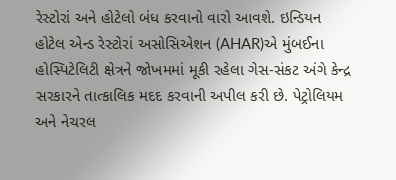રેસ્ટોરાં અને હોટેલો બંધ કરવાનો વારો આવશે. ઇન્ડિયન હોટેલ એન્ડ રેસ્ટોરાં અસોસિએશન (AHAR)એ મુંબઈના હોસ્પિટેલિટી ક્ષેત્રને જોખમમાં મૂકી રહેલા ગેસ-સંકટ અંગે કેન્દ્ર સરકારને તાત્કાલિક મદદ કરવાની અપીલ કરી છે. પેટ્રોલિયમ અને નેચરલ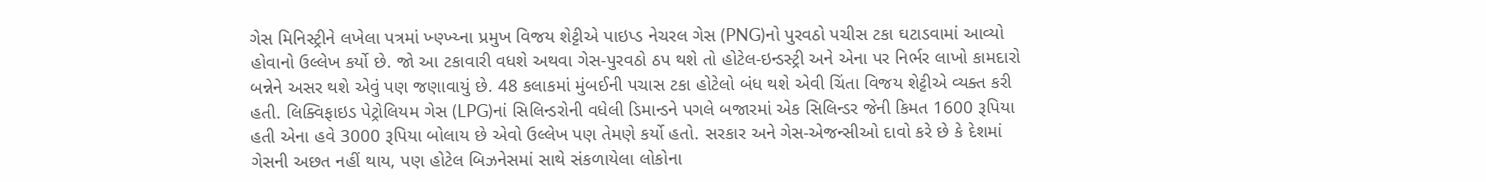ગેસ મિનિસ્ટ્રીને લખેલા પત્રમાં ખ્ણ્ખ્ય્ના પ્રમુખ વિજય શેટ્ટીએ પાઇપ્ડ નેચરલ ગેસ (PNG)નો પુરવઠો પચીસ ટકા ઘટાડવામાં આવ્યો હોવાનો ઉલ્લેખ કર્યો છે. જો આ ટકાવારી વધશે અથવા ગેસ-પુરવઠો ઠપ થશે તો હોટેલ-ઇન્ડસ્ટ્રી અને એના પર નિર્ભર લાખો કામદારો બન્નેને અસર થશે એવું પણ જણાવાયું છે. 48 કલાકમાં મુંબઈની પચાસ ટકા હોટેલો બંધ થશે એવી ચિંતા વિજય શેટ્ટીએ વ્યક્ત કરી હતી. લિક્વિફાઇડ પેટ્રોલિયમ ગેસ (LPG)નાં સિલિન્ડરોની વધેલી ડિમાન્ડને પગલે બજારમાં એક સિલિન્ડર જેની કિમત 1600 રૂપિયા હતી એના હવે 3000 રૂપિયા બોલાય છે એવો ઉલ્લેખ પણ તેમણે કર્યો હતો. સરકાર અને ગેસ-એજન્સીઓ દાવો કરે છે કે દેશમાં ગેસની અછત નહીં થાય, પણ હોટેલ બિઝનેસમાં સાથે સંકળાયેલા લોકોના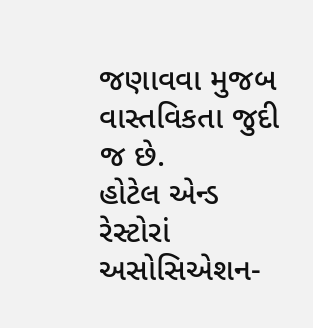જણાવવા મુજબ વાસ્તવિકતા જુદી જ છે.
હોટેલ એન્ડ રેસ્ટોરાં અસોસિએશન-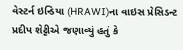વેસ્ટર્ન ઇન્ડિયા (HRAWI)ના વાઇસ પ્રેસિડન્ટ પ્રદીપ શેટ્ટીએ જણાવ્યું હતું કે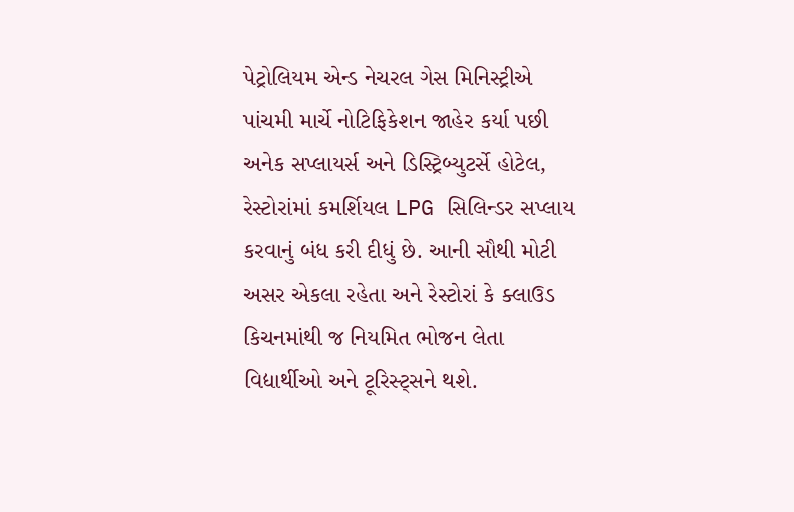પેટ્રોલિયમ એન્ડ નેચરલ ગેસ મિનિસ્ટ્રીએ પાંચમી માર્ચે નોટિફિકેશન જાહેર કર્યા પછી અનેક સપ્લાયર્સ અને ડિસ્ટ્રિબ્યુટર્સે હોટેલ, રેસ્ટોરાંમાં કમર્શિયલ LPG સિલિન્ડર સપ્લાય કરવાનું બંધ કરી દીધું છે. આની સૌથી મોટી અસર એકલા રહેતા અને રેસ્ટોરાં કે ક્લાઉડ કિચનમાંથી જ નિયમિત ભોજન લેતા વિદ્યાર્થીઓ અને ટૂરિસ્ટ્સને થશે.